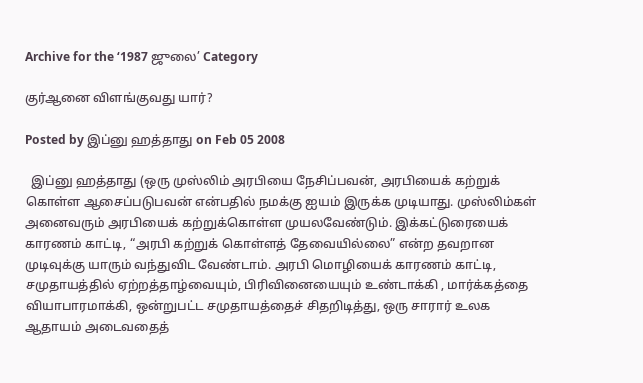Archive for the ‘1987 ஜுலை’ Category

குர்ஆனை விளங்குவது யார்?

Posted by இப்னு ஹத்தாது on Feb 05 2008

  இப்னு ஹத்தாது (ஒரு முஸ்லிம் அரபியை நேசிப்பவன், அரபியைக் கற்றுக் கொள்ள ஆசைப்படுபவன் என்பதில் நமக்கு ஐயம் இருக்க முடியாது. முஸ்லிம்கள் அனைவரும் அரபியைக் கற்றுக்கொள்ள முயலவேண்டும். இக்கட்டுரையைக் காரணம் காட்டி, “அரபி கற்றுக் கொள்ளத் தேவையில்லை” என்ற தவறான முடிவுக்கு யாரும் வந்துவிட வேண்டாம். அரபி மொழியைக் காரணம் காட்டி, சமுதாயத்தில் ஏற்றத்தாழ்வையும், பிரிவினையையும் உண்டாக்கி , மார்க்கத்தை வியாபாரமாக்கி, ஒன்றுபட்ட சமுதாயத்தைச் சிதறிடித்து, ஒரு சாரார் உலக ஆதாயம் அடைவதைத்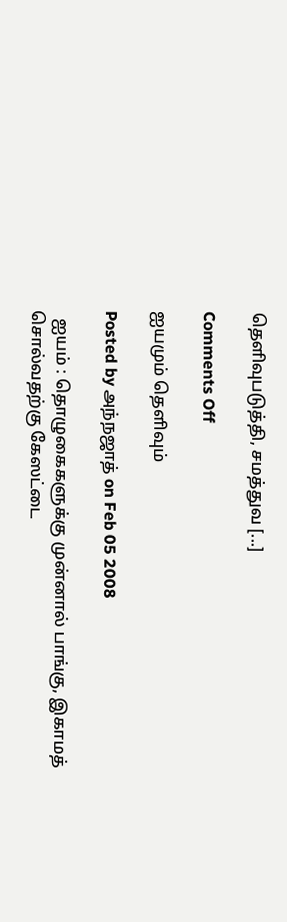தெளிவுபடுத்தி, சமத்துவ [...]

Comments Off

ஐயமும் தெளிவும்

Posted by அந்நஜாத் on Feb 05 2008

  ஐயம் : தொழுகைகளுக்கு முன்னால் பாங்கு, இகாமத் சொல்வதற்கு கேஸட்டை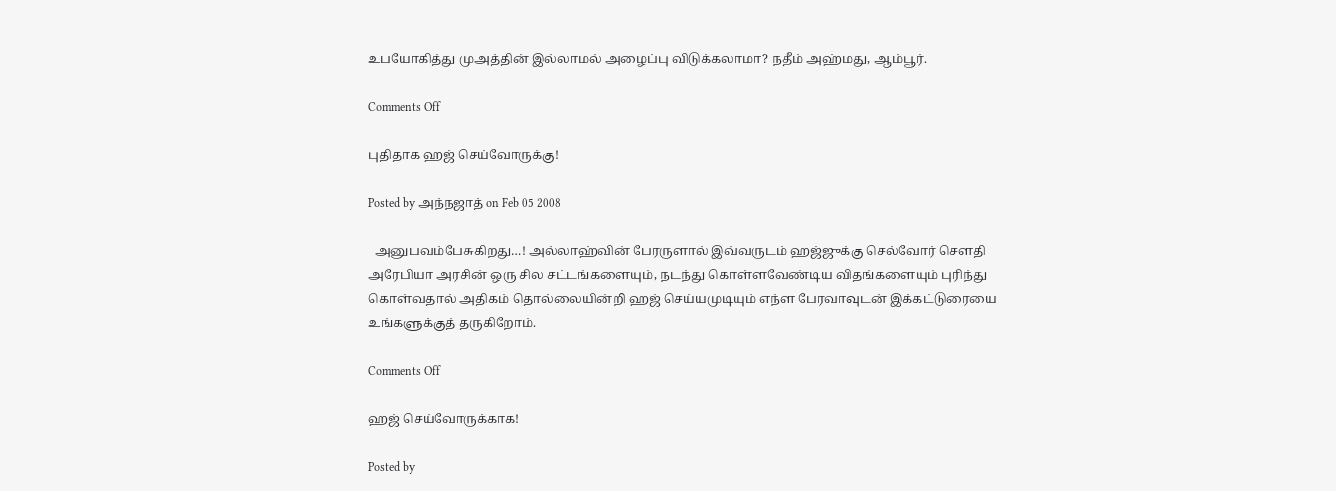உபயோகித்து முஅத்தின் இல்லாமல் அழைப்பு விடுக்கலாமா? நதீம் அஹ்மது, ஆம்பூர்.

Comments Off

புதிதாக ஹஜ் செய்வோருக்கு!

Posted by அந்நஜாத் on Feb 05 2008

  அனுபவம்பேசுகிறது…! அல்லாஹ்வின் பேரருளால் இவ்வருடம் ஹஜ்ஜுக்கு செல்வோர் செளதி அரேபியா அரசின் ஒரு சில சட்டங்களையும், நடந்து கொள்ளவேண்டிய விதங்களையும் புரிந்து கொள்வதால் அதிகம் தொல்லையின்றி ஹஜ் செய்யமுடியும் எந்ள பேரவாவுடன் இக்கட்டுரையை உங்களுக்குத் தருகிறோம்.

Comments Off

ஹஜ் செய்வோருக்காக!

Posted by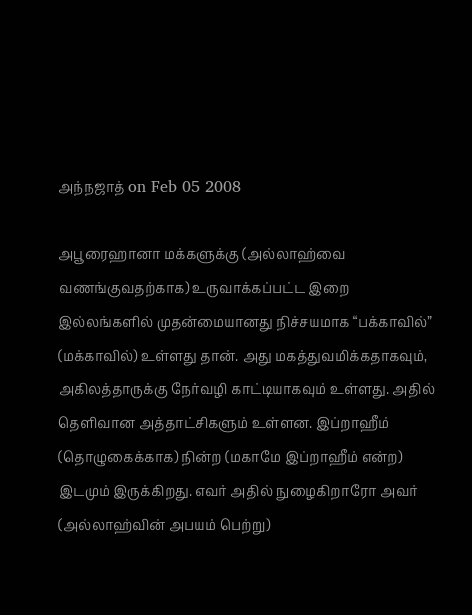அந்நஜாத் on Feb 05 2008

அபூரைஹானா மக்களுக்கு (அல்லாஹ்வை வணங்குவதற்காக) உருவாக்கப்பட்ட இறை இல்லங்களில் முதன்மையானது நிச்சயமாக “பக்காவில்” (மக்காவில்) உள்ளது தான். அது மகத்துவமிக்கதாகவும், அகிலத்தாருக்கு நேர்வழி காட்டியாகவும் உள்ளது. அதில் தெளிவான அத்தாட்சிகளும் உள்ளன. இப்றாஹீம் (தொழுகைக்காக) நின்ற (மகாமே இப்றாஹீம் என்ற) இடமும் இருக்கிறது. எவர் அதில் நுழைகிறாரோ அவர் (அல்லாஹ்வின் அபயம் பெற்று)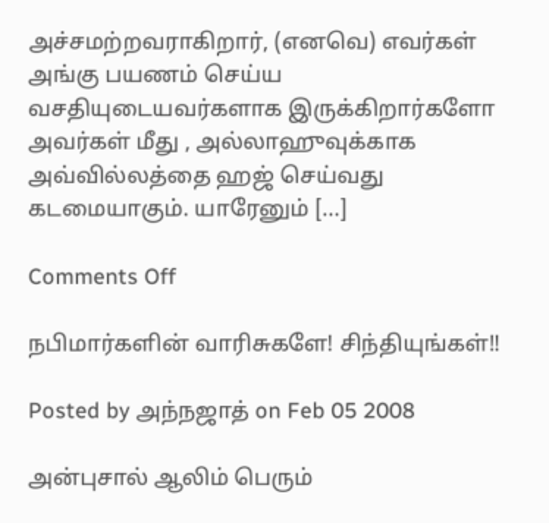அச்சமற்றவராகிறார், (எனவெ) எவர்கள் அங்கு பயணம் செய்ய வசதியுடையவர்களாக இருக்கிறார்களோ அவர்கள் மீது , அல்லாஹுவுக்காக அவ்வில்லத்தை ஹஜ் செய்வது கடமையாகும். யாரேனும் [...]

Comments Off

நபிமார்களின் வாரிசுகளே! சிந்தியுங்கள்!!

Posted by அந்நஜாத் on Feb 05 2008

அன்புசால் ஆலிம் பெரும்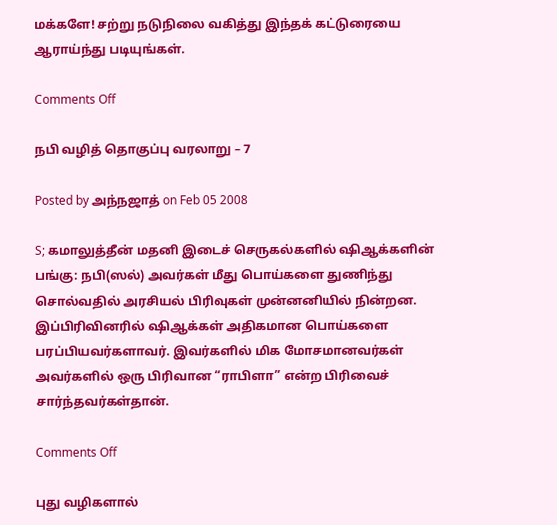மக்களே! சற்று நடுநிலை வகித்து இந்தக் கட்டுரையை ஆராய்ந்து படியுங்கள்.

Comments Off

நபி வழித் தொகுப்பு வரலாறு – 7

Posted by அந்நஜாத் on Feb 05 2008

S; கமாலுத்தீன் மதனி இடைச் செருகல்களில் ஷிஆக்களின் பங்கு: நபி(ஸல்) அவர்கள் மீது பொய்களை துணிந்து சொல்வதில் அரசியல் பிரிவுகள் முன்னனியில் நின்றன. இப்பிரிவினரில் ஷிஆக்கள் அதிகமான பொய்களை பரப்பியவர்களாவர். இவர்களில் மிக மோசமானவர்கள் அவர்களில் ஒரு பிரிவான “ராபிளா” என்ற பிரிவைச் சார்ந்தவர்கள்தான்.

Comments Off

புது வழிகளால்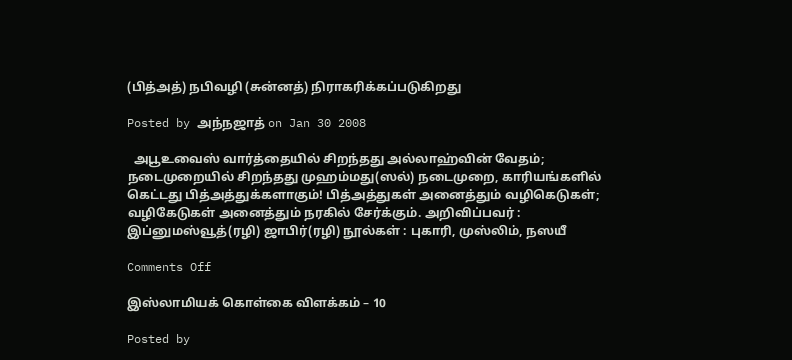(பித்அத்) நபிவழி (சுன்னத்) நிராகரிக்கப்படுகிறது

Posted by அந்நஜாத் on Jan 30 2008

  அபூஉவைஸ் வார்த்தையில் சிறந்தது அல்லாஹ்வின் வேதம்; நடைமுறையில் சிறந்தது முஹம்மது(ஸல்) நடைமுறை, காரியங்களில் கெட்டது பித்அத்துக்களாகும்! பித்அத்துகள் அனைத்தும் வழிகெடுகள்; வழிகேடுகள் அனைத்தும் நரகில் சேர்க்கும். அறிவிப்பவர் : இப்னுமஸ்வூத்(ரழி) ஜாபிர்(ரழி) நூல்கள் : புகாரி, முஸ்லிம், நஸயீ

Comments Off

இஸ்லாமியக் கொள்கை விளக்கம் – 10

Posted by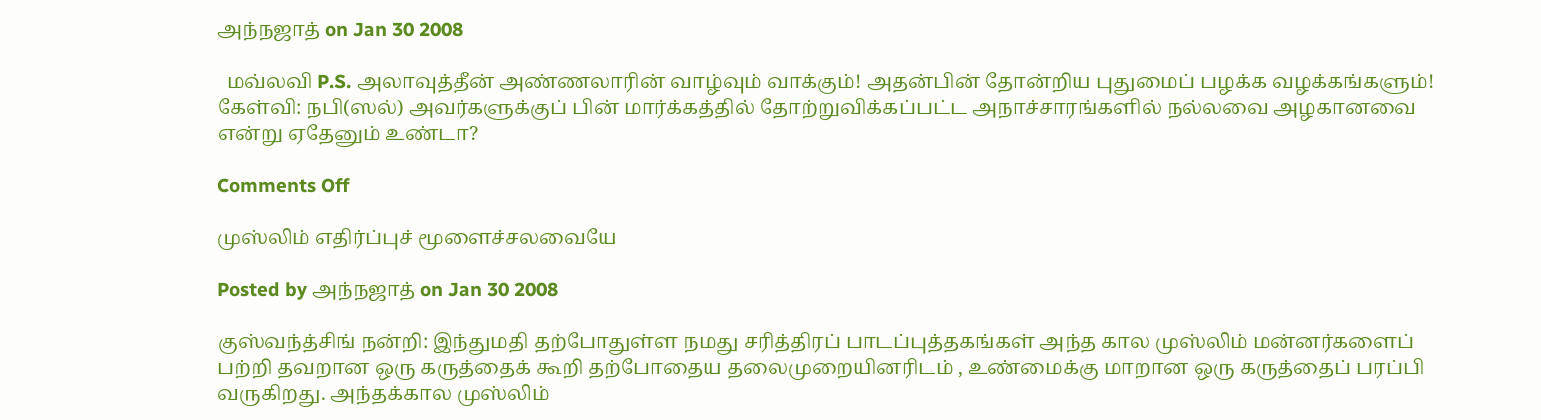அந்நஜாத் on Jan 30 2008

  மவ்லவி P.S. அலாவுத்தீன் அண்ணலாரின் வாழ்வும் வாக்கும்! அதன்பின் தோன்றிய புதுமைப் பழக்க வழக்கங்களும்! கேள்வி: நபி(ஸல்) அவர்களுக்குப் பின் மார்க்கத்தில் தோற்றுவிக்கப்பட்ட அநாச்சாரங்களில் நல்லவை அழகானவை என்று ஏதேனும் உண்டா?

Comments Off

முஸ்லிம் எதிர்ப்புச் மூளைச்சலவையே

Posted by அந்நஜாத் on Jan 30 2008

குஸ்வந்த்சிங் நன்றி: இந்துமதி தற்போதுள்ள நமது சரித்திரப் பாடப்புத்தகங்கள் அந்த கால முஸ்லிம் மன்னர்களைப் பற்றி தவறான ஒரு கருத்தைக் கூறி தற்போதைய தலைமுறையினரிடம் , உண்மைக்கு மாறான ஒரு கருத்தைப் பரப்பி வருகிறது. அந்தக்கால முஸ்லிம்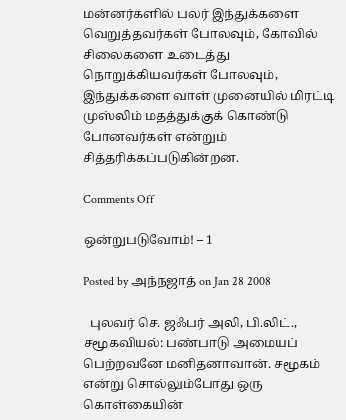மன்னர்களில் பலர் இந்துக்களை வெறுத்தவர்கள் போலவும், கோவில் சிலைகளை உடைத்து நொறுக்கியவர்கள் போலவும், இந்துக்களை வாள் முனையில் மிரட்டி முஸ்லிம் மதத்துக்குக் கொண்டு போனவர்கள் என்றும் சித்தரிக்கப்படுகின்றன.

Comments Off

ஒன்றுபடுவோம்! – 1

Posted by அந்நஜாத் on Jan 28 2008

  புலவர் செ. ஜஃபர் அலி, பி.லிட்., சமூகவியல்: பண்பாடு அமையப் பெற்றவனே மனிதனாவான். சமூகம் என்று சொல்லும்போது ஒரு கொள்கையின்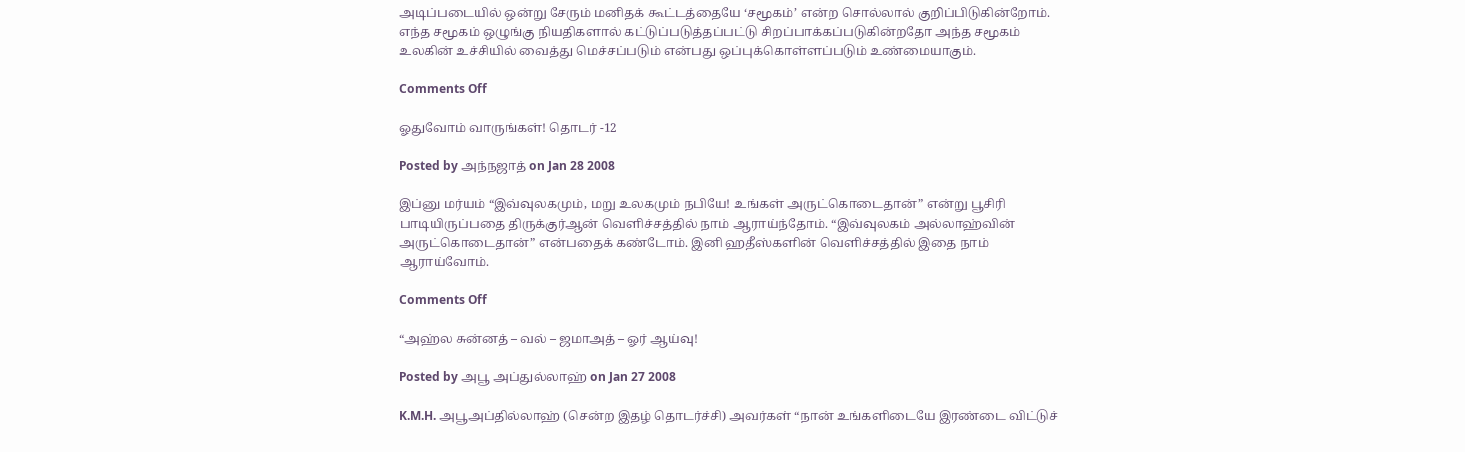அடிப்படையில் ஒன்று சேரும் மனிதக் கூட்டத்தையே ‘சமூகம்’ என்ற சொல்லால் குறிப்பிடுகின்றோம். எந்த சமூகம் ஒழுங்கு நியதிகளால் கட்டுப்படுத்தப்பட்டு சிறப்பாக்கப்படுகின்றதோ அந்த சமூகம் உலகின் உச்சியில் வைத்து மெச்சப்படும் என்பது ஒப்புக்கொள்ளப்படும் உண்மையாகும்.

Comments Off

ஓதுவோம் வாருங்கள்! தொடர் -12

Posted by அந்நஜாத் on Jan 28 2008

இப்னு மர்யம் “இவ்வுலகமும், மறு உலகமும் நபியே! உங்கள் அருட்கொடைதான்” என்று பூசிரி பாடியிருப்பதை திருக்குர்ஆன் வெளிச்சத்தில் நாம் ஆராய்ந்தோம். “இவ்வுலகம் அல்லாஹ்வின் அருட்கொடைதான்” என்பதைக் கண்டோம். இனி ஹதீஸ்களின் வெளிச்சத்தில் இதை நாம் ஆராய்வோம்.

Comments Off

“அஹ்ல சுன்னத் – வல் – ஜமாஅத் – ஓர் ஆய்வு!

Posted by அபூ அப்துல்லாஹ் on Jan 27 2008

K.M.H. அபூஅப்தில்லாஹ் (சென்ற இதழ் தொடர்ச்சி) அவர்கள் “நான் உங்களிடையே இரண்டை விட்டுச்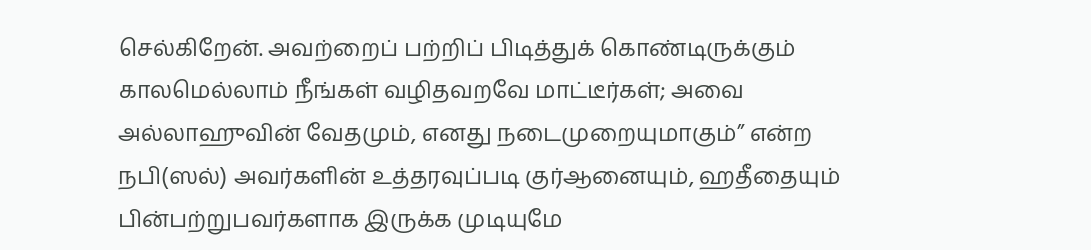செல்கிறேன். அவற்றைப் பற்றிப் பிடித்துக் கொண்டிருக்கும் காலமெல்லாம் நீங்கள் வழிதவறவே மாட்டீர்கள்; அவை அல்லாஹுவின் வேதமும், எனது நடைமுறையுமாகும்” என்ற நபி(ஸல்) அவர்களின் உத்தரவுப்படி குர்ஆனையும், ஹதீதையும் பின்பற்றுபவர்களாக இருக்க முடியுமே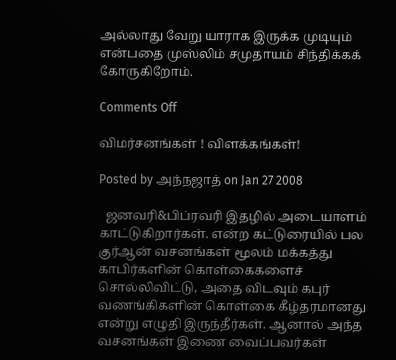அல்லாது வேறு யாராக இருக்க முடியும் என்பதை முஸ்லிம் சமுதாயம் சிந்திக்கக் கோருகிறோம்.

Comments Off

விமர்சனங்கள் ! விளக்கங்கள்!

Posted by அந்நஜாத் on Jan 27 2008

  ஜனவரி&பிப்ரவரி இதழில் அடையாளம் காட்டுகிறார்கள். என்ற கட்டுரையில் பல குர்ஆன் வசனங்கள் மூலம் மக்கத்து காபிர்களின் கொள்கைகளைச் சொல்லிவிட்டு, அதை விடவும் கபுர் வணங்கிகளின் கொள்கை கீழ்தரமானது என்று எழுதி இருந்தீர்கள். ஆனால் அந்த வசனங்கள் இணை வைப்பவர்கள்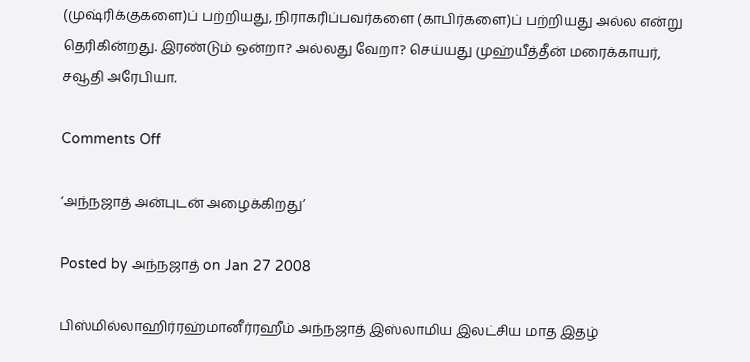(முஷ்ரிக்குகளை)ப் பற்றியது, நிராகரிப்பவர்களை (காபிர்களை)ப் பற்றியது அல்ல என்று தெரிகின்றது. இரண்டும் ஒன்றா? அல்லது வேறா? செய்யது முஹ்யீத்தீன் மரைக்காயர், சவூதி அரேபியா.

Comments Off

‘அந்நஜாத் அன்புடன் அழைக்கிறது’

Posted by அந்நஜாத் on Jan 27 2008

பிஸ்மில்லாஹிர்ரஹ்மானீர்ரஹீம் அந்நஜாத் இஸ்லாமிய இலட்சிய மாத இதழ்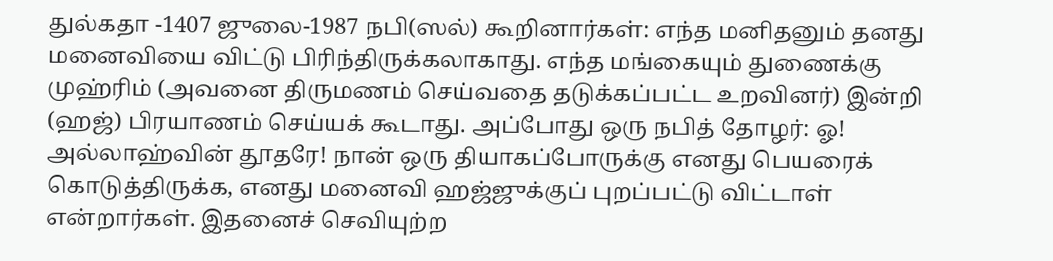துல்கதா -1407 ஜுலை-1987 நபி(ஸல்) கூறினார்கள்: எந்த மனிதனும் தனது மனைவியை விட்டு பிரிந்திருக்கலாகாது. எந்த மங்கையும் துணைக்கு முஹ்ரிம் (அவனை திருமணம் செய்வதை தடுக்கப்பட்ட உறவினர்) இன்றி (ஹஜ்) பிரயாணம் செய்யக் கூடாது. அப்போது ஒரு நபித் தோழர்: ஓ! அல்லாஹ்வின் தூதரே! நான் ஒரு தியாகப்போருக்கு எனது பெயரைக் கொடுத்திருக்க, எனது மனைவி ஹஜ்ஜுக்குப் புறப்பட்டு விட்டாள் என்றார்கள். இதனைச் செவியுற்ற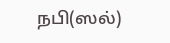நபி(ஸல்)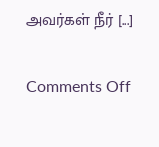அவர்கள் நீர் [...]

Comments Off